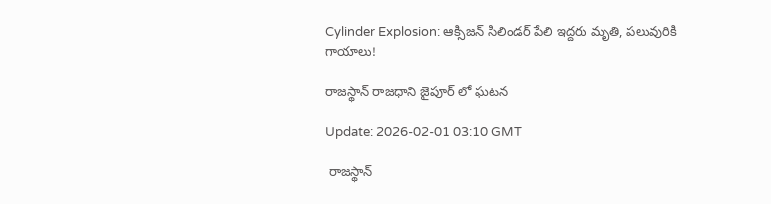Cylinder Explosion: ఆక్సిజన్ సిలిండర్ పేలి ఇద్దరు మృతి, పలువురికి గాయాలు!

రాజస్థాన్ రాజధాని జైపూర్‌ లో ఘటన

Update: 2026-02-01 03:10 GMT

 రాజస్థాన్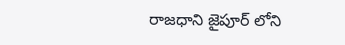రాజధాని జైపూర్‌ లోని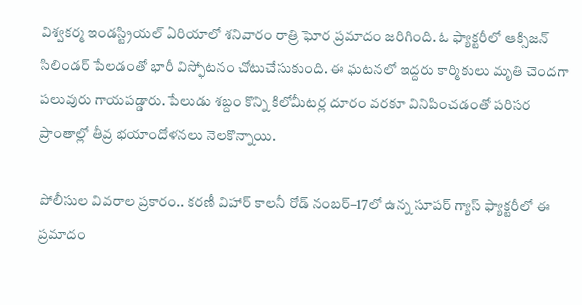విశ్వకర్మ ఇండస్ట్రియల్ ఏరియాలో శనివారం రాత్రి ఘోర ప్రమాదం జరిగింది. ఓ ఫ్యాక్టరీలో ఆక్సిజన్ సిలిండర్ పేలడంతో భారీ విస్ఫోటనం చోటుచేసుకుంది. ఈ ఘటనలో ఇద్దరు కార్మికులు మృతి చెందగా పలువురు గాయపడ్డారు. పేలుడు శబ్దం కొన్ని కిలోమీటర్ల దూరం వరకూ వినిపించడంతో పరిసర ప్రాంతాల్లో తీవ్ర భయాందోళనలు నెలకొన్నాయి.

పోలీసుల వివరాల ప్రకారం.. కరణీ విహార్ కాలనీ రోడ్ నంబర్–17లో ఉన్న సూపర్ గ్యాస్ ఫ్యాక్టరీలో ఈ ప్రమాదం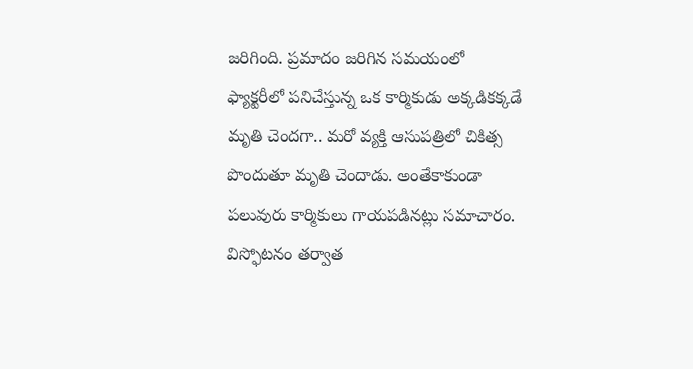జరిగింది. ప్రమాదం జరిగిన సమయంలో ఫ్యాక్టరీలో పనిచేస్తున్న ఒక కార్మికుడు అక్కడికక్కడే మృతి చెందగా.. మరో వ్యక్తి ఆసుపత్రిలో చికిత్స పొందుతూ మృతి చెందాడు. అంతేకాకుండా పలువురు కార్మికులు గాయపడినట్లు సమాచారం. విస్ఫోటనం తర్వాత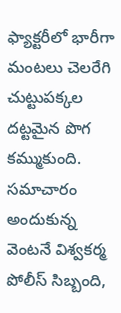ఫ్యాక్టరీలో భారీగా మంటలు చెలరేగి చుట్టుపక్కల దట్టమైన పొగ కమ్ముకుంది. సమాచారం అందుకున్న వెంటనే విశ్వకర్మ పోలీస్ సిబ్బంది,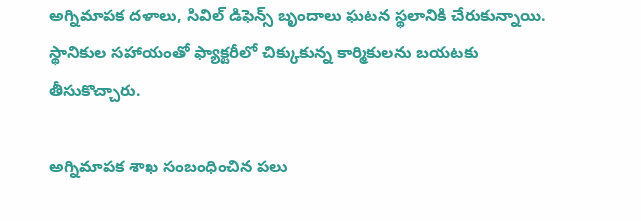అగ్నిమాపక దళాలు, సివిల్ డిఫెన్స్ బృందాలు ఘటన స్థలానికి చేరుకున్నాయి. స్థానికుల సహాయంతో ఫ్యాక్టరీలో చిక్కుకున్న కార్మికులను బయటకు తీసుకొచ్చారు.

అగ్నిమాపక శాఖ సంబంధించిన పలు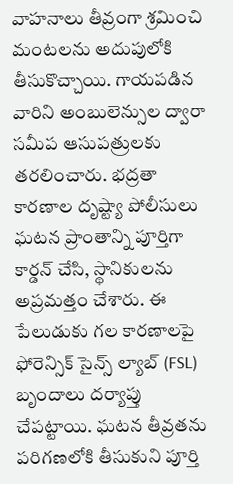వాహనాలు తీవ్రంగా శ్రమించి మంటలను అదుపులోకి తీసుకొచ్చాయి. గాయపడిన వారిని అంబులెన్సుల ద్వారా సమీప ఆసుపత్రులకు తరలించారు. భద్రతా కారణాల దృష్ట్యా పోలీసులు ఘటన ప్రాంతాన్ని పూర్తిగా కార్డన్ చేసి, స్థానికులను అప్రమత్తం చేశారు. ఈ పేలుడుకు గల కారణాలపై ఫోరెన్సిక్ సైన్స్ ల్యాబ్ (FSL) బృందాలు దర్యాప్తు చేపట్టాయి. ఘటన తీవ్రతను పరిగణలోకి తీసుకుని పూర్తి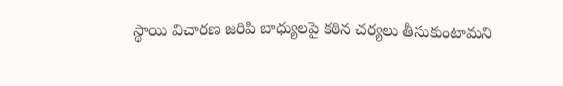స్థాయి విచారణ జరిపి బాధ్యులపై కఠిన చర్యలు తీసుకుంటామని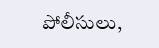పోలీసులు,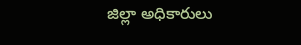జిల్లా అధికారులు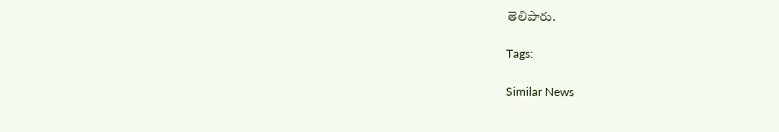తెలిపారు.

Tags:

Similar News